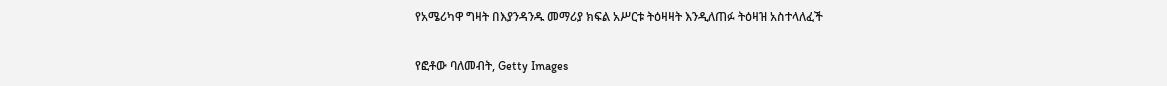የአሜሪካዋ ግዛት በእያንዳንዱ መማሪያ ክፍል አሥርቱ ትዕዛዛት እንዲለጠፉ ትዕዛዝ አስተላለፈች

የፎቶው ባለመብት, Getty Images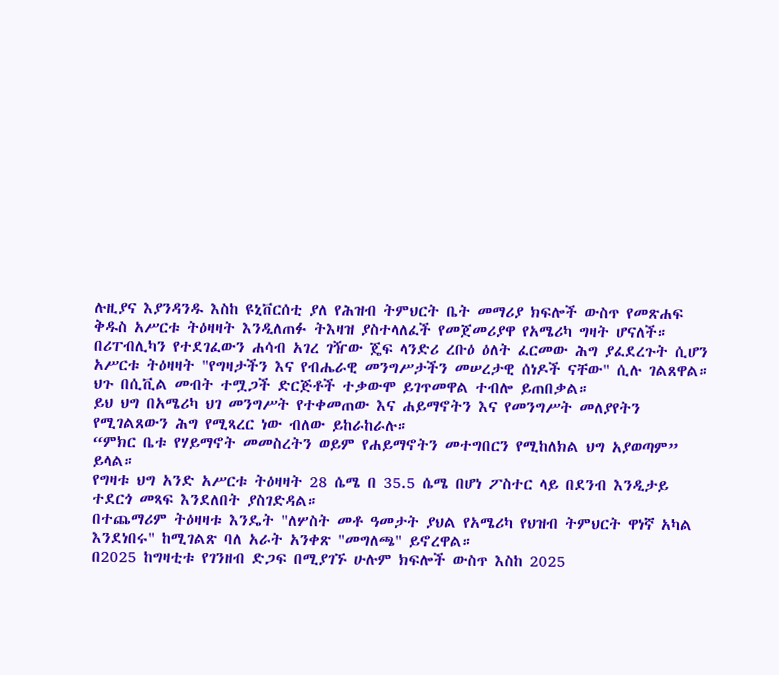ሉዚያና እያንዳንዱ እስከ ዩኒቨርሰቲ ያለ የሕዝብ ትምህርት ቤት መማሪያ ክፍሎች ውስጥ የመጽሐፍ ቅዱስ አሥርቱ ትዕዛዛት እንዲለጠፉ ትእዛዝ ያስተላለፈች የመጀመሪያዋ የአሜሪካ ግዛት ሆናለች።
በሪፐብሊካን የተደገፈውን ሐሳብ አገረ ገዥው ጄፍ ላንድሪ ረቡዕ ዕለት ፈርመው ሕግ ያፈደረጉት ሲሆን አሥርቱ ትዕዛዛት "የግዛታችን እና የብሔራዊ መንግሥታችን መሠረታዊ ሰነዶች ናቸው" ሲሉ ገልጸዋል።
ህጉ በሲቪል መብት ተሟጋች ድርጅቶች ተቃውሞ ይገጥመዋል ተብሎ ይጠበቃል።
ይህ ህግ በአሜሪካ ህገ መንግሥት የተቀመጠው እና ሐይማኖትን እና የመንግሥት መለያየትን የሚገልጸውን ሕግ የሚጻረር ነው ብለው ይከራከራሉ።
“ምክር ቤቱ የሃይማኖት መመስረትን ወይም የሐይማኖትን መተግበርን የሚከለክል ህግ አያወጣም” ይላል።
የግዛቱ ህግ አንድ አሥርቱ ትዕዛዛት 28 ሴሜ በ 35.5 ሴሜ በሆነ ፖስተር ላይ በደንብ እንዲታይ ተደርጎ መጻፍ እንደለበት ያስገድዳል።
በተጨማሪም ትዕዛዛቱ እንዴት "ለሦስት መቶ ዓመታት ያህል የአሜሪካ የህዝብ ትምህርት ዋነኛ አካል እንደነበሩ" ከሚገልጽ ባለ አራት አንቀጽ "መግለጫ" ይኖረዋል።
በ2025 ከግዛቲቱ የገንዘብ ድጋፍ በሚያገኙ ሁሉም ክፍሎች ውስጥ እስከ 2025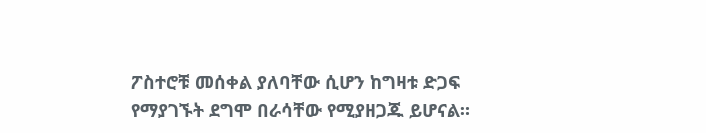ፖስተሮቹ መሰቀል ያለባቸው ሲሆን ከግዛቱ ድጋፍ የማያገኙት ደግሞ በራሳቸው የሚያዘጋጁ ይሆናል።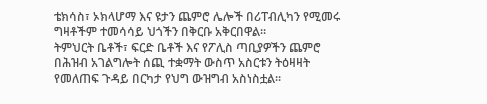ቴክሳስ፣ ኦክላሆማ እና ዩታን ጨምሮ ሌሎች በሪፐብሊካን የሚመሩ ግዛቶችም ተመሳሳይ ህጎችን በቅርቡ አቅርበዋል።
ትምህርት ቤቶች፣ ፍርድ ቤቶች እና የፖሊስ ጣቢያዎችን ጨምሮ በሕዝብ አገልግሎት ሰጪ ተቋማት ውስጥ አስርቱን ትዕዛዛት የመለጠፍ ጉዳይ በርካታ የህግ ውዝግብ አስነስቷል።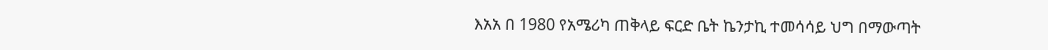እአአ በ 1980 የአሜሪካ ጠቅላይ ፍርድ ቤት ኬንታኪ ተመሳሳይ ህግ በማውጣት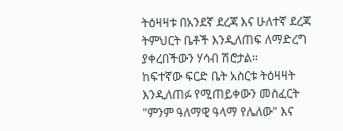ትዕዛዛቱ በአንደኛ ደረጃ እና ሁለተኛ ደረጃ ትምህርት ቤቶች እንዲለጠፍ ለማድረግ ያቀረበችውን ሃሳብ ሽሮታል።
ከፍተኛው ፍርድ ቤት አስርቱ ትዕዛዛት እንዲለጠፉ የሚጠይቀውን መስፈርት "ምንም ዓለማዊ ዓላማ የሌለው" እና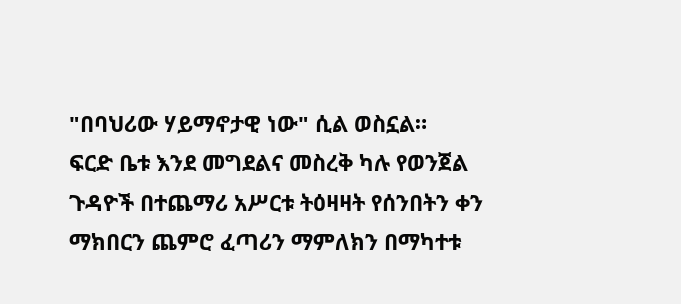"በባህሪው ሃይማኖታዊ ነው" ሲል ወስኗል።
ፍርድ ቤቱ እንደ መግደልና መስረቅ ካሉ የወንጀል ጉዳዮች በተጨማሪ አሥርቱ ትዕዛዛት የሰንበትን ቀን ማክበርን ጨምሮ ፈጣሪን ማምለክን በማካተቱ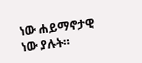ነው ሐይማኖታዊ ነው ያሉት።